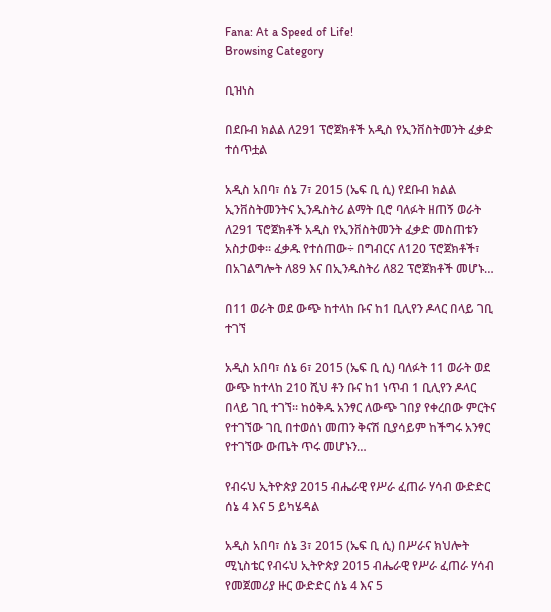Fana: At a Speed of Life!
Browsing Category

ቢዝነስ

በደቡብ ክልል ለ291 ፕሮጀክቶች አዲስ የኢንቨስትመንት ፈቃድ ተሰጥቷል

አዲስ አበባ፣ ሰኔ 7፣ 2015 (ኤፍ ቢ ሲ) የደቡብ ክልል ኢንቨስትመንትና ኢንዱስትሪ ልማት ቢሮ ባለፉት ዘጠኝ ወራት ለ291 ፕሮጀክቶች አዲስ የኢንቨስትመንት ፈቃድ መስጠቱን አስታወቀ፡፡ ፈቃዱ የተሰጠው÷ በግብርና ለ120 ፕሮጀክቶች፣ በአገልግሎት ለ89 እና በኢንዱስትሪ ለ82 ፕሮጀክቶች መሆኑ…

በ11 ወራት ወደ ውጭ ከተላከ ቡና ከ1 ቢሊየን ዶላር በላይ ገቢ ተገኘ

አዲስ አበባ፣ ሰኔ 6፣ 2015 (ኤፍ ቢ ሲ) ባለፉት 11 ወራት ወደ ውጭ ከተላከ 210 ሺህ ቶን ቡና ከ1 ነጥብ 1 ቢሊየን ዶላር በላይ ገቢ ተገኘ፡፡ ከዕቅዱ አንፃር ለውጭ ገበያ የቀረበው ምርትና የተገኘው ገቢ በተወሰነ መጠን ቅናሽ ቢያሳይም ከችግሩ አንፃር የተገኘው ውጤት ጥሩ መሆኑን…

የብሩህ ኢትዮጵያ 2015 ብሔራዊ የሥራ ፈጠራ ሃሳብ ውድድር ሰኔ 4 እና 5 ይካሄዳል

አዲስ አበባ፣ ሰኔ 3፣ 2015 (ኤፍ ቢ ሲ) በሥራና ክህሎት ሚኒስቴር የብሩህ ኢትዮጵያ 2015 ብሔራዊ የሥራ ፈጠራ ሃሳብ የመጀመሪያ ዙር ውድድር ሰኔ 4 እና 5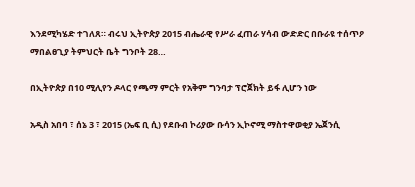እንደሚካሄድ ተገለጸ። ብሩህ ኢትዮጵያ 2015 ብሔራዊ የሥራ ፈጠራ ሃሳብ ውድድር በቡራዩ ተሰጥዖ ማበልፀጊያ ትምህርት ቤት ግንቦት 28…

በኢትዮጵያ በ10 ሚሊየን ዶላር የጫማ ምርት የአቅም ግንባታ ፕሮጀክት ይፋ ሊሆን ነው

አዲስ አበባ ፣ ሰኔ 3 ፣ 2015 (ኤፍ ቢ ሲ) የደቡብ ኮሪያው ቡሳን ኢኮኖሚ ማስተዋወቂያ ኤጀንሲ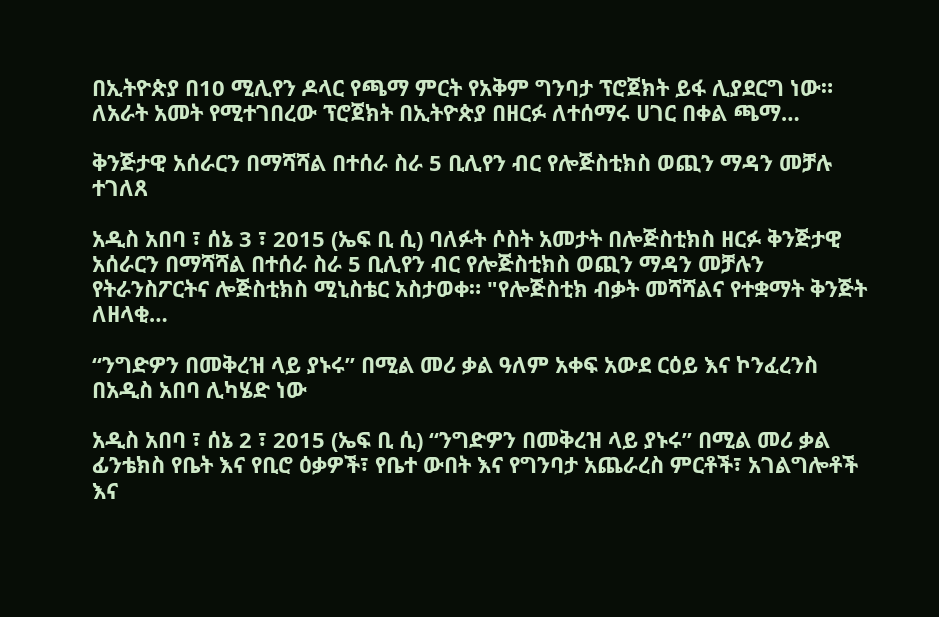በኢትዮጵያ በ10 ሚሊየን ዶላር የጫማ ምርት የአቅም ግንባታ ፕሮጀክት ይፋ ሊያደርግ ነው። ለአራት አመት የሚተገበረው ፕሮጀክት በኢትዮጵያ በዘርፉ ለተሰማሩ ሀገር በቀል ጫማ…

ቅንጅታዊ አሰራርን በማሻሻል በተሰራ ስራ 5 ቢሊየን ብር የሎጅስቲክስ ወጪን ማዳን መቻሉ ተገለጸ

አዲስ አበባ ፣ ሰኔ 3 ፣ 2015 (ኤፍ ቢ ሲ) ባለፉት ሶስት አመታት በሎጅስቲክስ ዘርፉ ቅንጅታዊ አሰራርን በማሻሻል በተሰራ ስራ 5 ቢሊየን ብር የሎጅስቲክስ ወጪን ማዳን መቻሉን የትራንስፖርትና ሎጅስቲክስ ሚኒስቴር አስታወቀ። "የሎጅስቲክ ብቃት መሻሻልና የተቋማት ቅንጅት ለዘላቂ…

“ንግድዎን በመቅረዝ ላይ ያኑሩ” በሚል መሪ ቃል ዓለም አቀፍ አውደ ርዕይ እና ኮንፈረንስ በአዲስ አበባ ሊካሄድ ነው

አዲስ አበባ ፣ ሰኔ 2 ፣ 2015 (ኤፍ ቢ ሲ) “ንግድዎን በመቅረዝ ላይ ያኑሩ” በሚል መሪ ቃል ፊንቴክስ የቤት እና የቢሮ ዕቃዎች፣ የቤተ ውበት እና የግንባታ አጨራረስ ምርቶች፣ አገልግሎቶች እና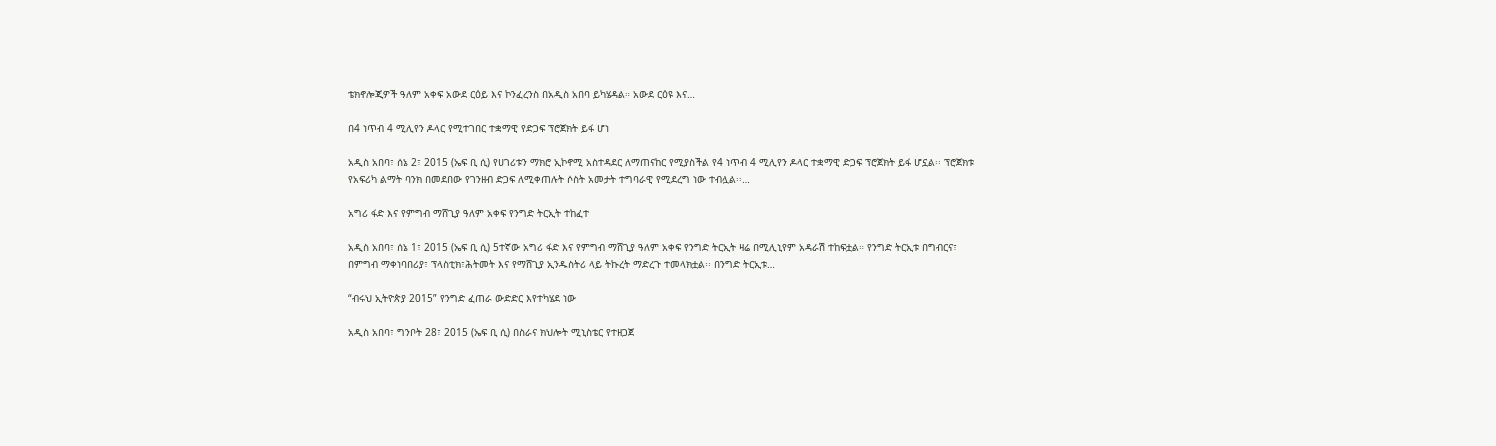ቴክኖሎጂዎች ዓለም አቀፍ አውደ ርዕይ እና ኮንፈረንስ በአዲስ አበባ ይካሄዳል። አውደ ርዕዩ እና…

በ4 ነጥብ 4 ሚሊየን ዶላር የሚተገበር ተቋማዊ የድጋፍ ፕሮጀክት ይፋ ሆነ

አዲስ አበባ፣ ሰኔ 2፣ 2015 (ኤፍ ቢ ሲ) የሀገሪቱን ማክሮ ኢኮኖሚ አስተዳደር ለማጠናከር የሚያስችል የ4 ነጥብ 4 ሚሊየን ዶላር ተቋማዊ ድጋፍ ፕሮጀክት ይፋ ሆኗል፡፡ ፕሮጀክቱ የአፍሪካ ልማት ባንክ በመደበው የገንዘብ ድጋፍ ለሚቀጠሉት ሶስት አመታት ተግባራዊ የሚደረግ ነው ተብሏል፡፡…

አግሪ ፋድ እና የምግብ ማሸጊያ ዓለም አቀፍ የንግድ ትርኢት ተከፈተ

አዲስ አበባ፣ ሰኔ 1፣ 2015 (ኤፍ ቢ ሲ) 5ተኛው አግሪ ፋድ እና የምግብ ማሸጊያ ዓለም አቀፍ የንግድ ትርኢት ዛሬ በሚሊኒየም አዳራሽ ተከፍቷል። የንግድ ትርኢቱ በግብርና፣ በምግብ ማቀነባበሪያ፣ ፕላስቲክ፣ሕትመት እና የማሸጊያ ኢንዱስትሪ ላይ ትኩረት ማድረጉ ተመላክቷል፡፡ በንግድ ትርኢቱ…

“ብሩህ ኢትዮጵያ 2015” የንግድ ፈጠራ ውድድር እየተካሄደ ነው

አዲስ አበባ፣ ግንቦት 28፣ 2015 (ኤፍ ቢ ሲ) በስራና ክህሎት ሚኒስቴር የተዘጋጀ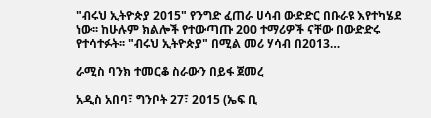"ብሩህ ኢትዮጵያ 2015" የንግድ ፈጠራ ሀሳብ ውድድር በቡራዩ እየተካሄደ ነው፡፡ ከሁሉም ክልሎች የተውጣጡ 200 ተማሪዎች ናቸው በውድድሩ የተሳተፉት፡፡ "ብሩህ ኢትዮጵያ" በሚል መሪ ሃሳብ በ2013…

ራሚስ ባንክ ተመርቆ ስራውን በይፋ ጀመረ

አዲስ አበባ፣ ግንቦት 27፣ 2015 (ኤፍ ቢ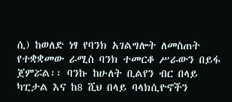ሲ) ከወለድ ነፃ የባንክ አገልግሎት ለመስጠት የተቋቋመው ራሚስ ባንክ ተመርቆ ሥራውን በይፋ ጀምሯል፡፡ ባንኩ ከሁለት ቢልየን ብር በላይ ካፒታል እና ከ8 ሺህ በላይ ባላክሲዮኖችን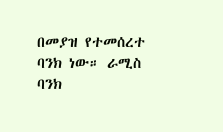በመያዝ የተመሰረተ ባንክ ነው። ራሚስ ባንክ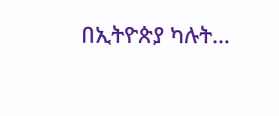በኢትዮጵያ ካሉት…